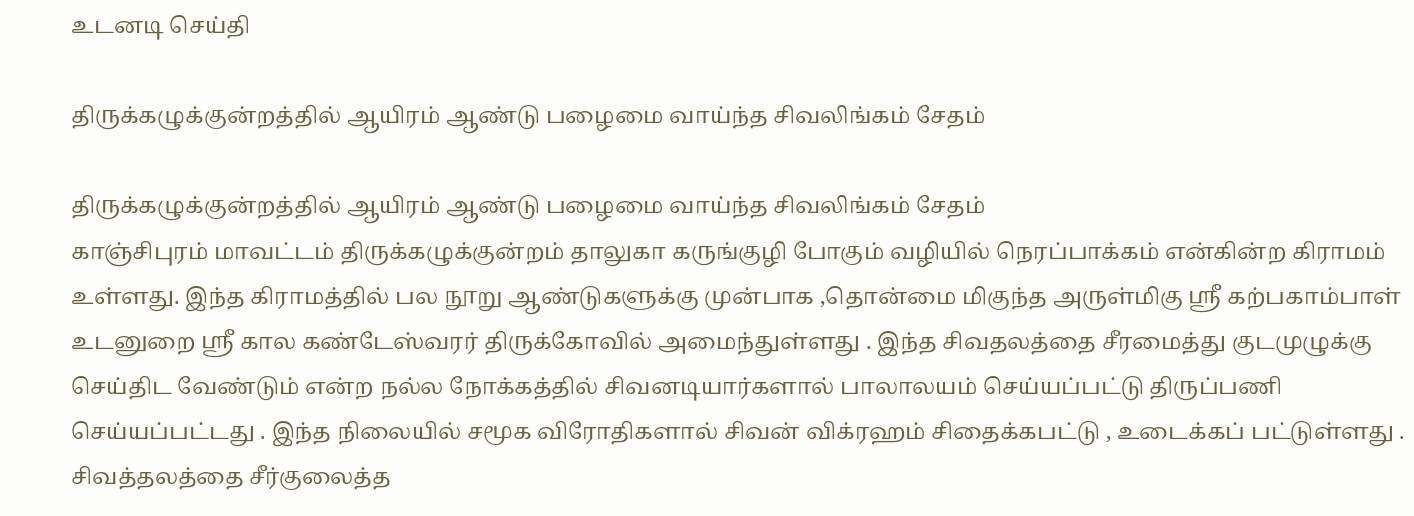உடனடி செய்தி

திருக்கழுக்குன்றத்தில் ஆயிரம் ஆண்டு பழைமை வாய்ந்த சிவலிங்கம் சேதம்

திருக்கழுக்குன்றத்தில் ஆயிரம் ஆண்டு பழைமை வாய்ந்த சிவலிங்கம் சேதம்
காஞ்சிபுரம் மாவட்டம் திருக்கழுக்குன்றம் தாலுகா கருங்குழி போகும் வழியில் நெரப்பாக்கம் என்கின்ற கிராமம் உள்ளது. இந்த கிராமத்தில் பல நூறு ஆண்டுகளுக்கு முன்பாக ,தொன்மை மிகுந்த அருள்மிகு ஸ்ரீ கற்பகாம்பாள் உடனுறை ஸ்ரீ கால கண்டேஸ்வரர் திருக்கோவில் அமைந்துள்ளது . இந்த சிவதலத்தை சீரமைத்து குடமுழுக்கு செய்திட வேண்டும் என்ற நல்ல நோக்கத்தில் சிவனடியார்களால் பாலாலயம் செய்யப்பட்டு திருப்பணி செய்யப்பட்டது . இந்த நிலையில் சமூக விரோதிகளால் சிவன் விக்ரஹம் சிதைக்கபட்டு , உடைக்கப் பட்டுள்ளது . சிவத்தலத்தை சீர்குலைத்த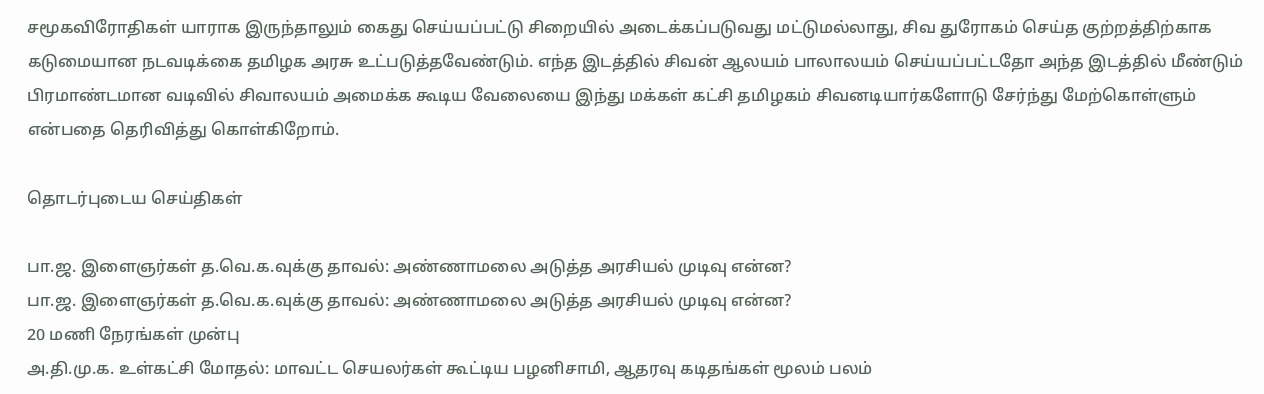சமூகவிரோதிகள் யாராக இருந்தாலும் கைது செய்யப்பட்டு சிறையில் அடைக்கப்படுவது மட்டுமல்லாது, சிவ துரோகம் செய்த குற்றத்திற்காக கடுமையான நடவடிக்கை தமிழக அரசு உட்படுத்தவேண்டும். எந்த இடத்தில் சிவன் ஆலயம் பாலாலயம் செய்யப்பட்டதோ அந்த இடத்தில் மீண்டும் பிரமாண்டமான வடிவில் சிவாலயம் அமைக்க கூடிய வேலையை இந்து மக்கள் கட்சி தமிழகம் சிவனடியார்களோடு சேர்ந்து மேற்கொள்ளும் என்பதை தெரிவித்து கொள்கிறோம்.

தொடர்புடைய செய்திகள்

பா.ஜ. இளைஞர்கள் த.வெ.க.வுக்கு தாவல்: அண்ணாமலை அடுத்த அரசியல் முடிவு என்ன?
பா.ஜ. இளைஞர்கள் த.வெ.க.வுக்கு தாவல்: அண்ணாமலை அடுத்த அரசியல் முடிவு என்ன?
20 மணி நேரங்கள் முன்பு
அ.தி.மு.க. உள்கட்சி மோதல்: மாவட்ட செயலர்கள் கூட்டிய பழனிசாமி, ஆதரவு கடிதங்கள் மூலம் பலம்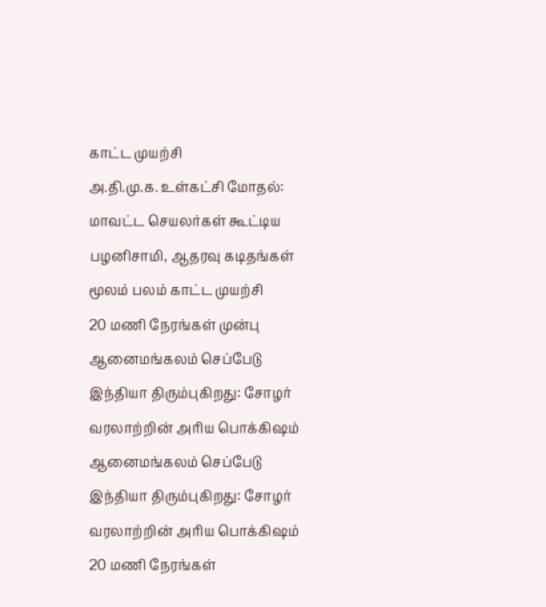காட்ட முயற்சி
அ.தி.மு.க. உள்கட்சி மோதல்: மாவட்ட செயலர்கள் கூட்டிய பழனிசாமி, ஆதரவு கடிதங்கள் மூலம் பலம் காட்ட முயற்சி
20 மணி நேரங்கள் முன்பு
ஆனைமங்கலம் செப்பேடு இந்தியா திரும்புகிறது: சோழர் வரலாற்றின் அரிய பொக்கிஷம்
ஆனைமங்கலம் செப்பேடு இந்தியா திரும்புகிறது: சோழர் வரலாற்றின் அரிய பொக்கிஷம்
20 மணி நேரங்கள்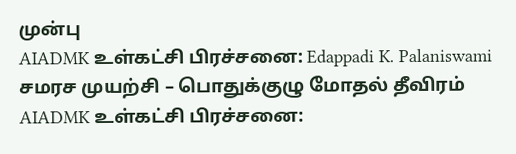முன்பு
AIADMK உள்கட்சி பிரச்சனை: Edappadi K. Palaniswami சமரச முயற்சி – பொதுக்குழு மோதல் தீவிரம்
AIADMK உள்கட்சி பிரச்சனை: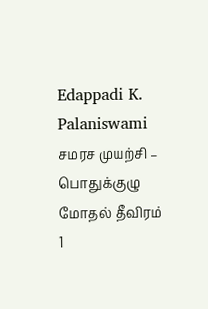Edappadi K. Palaniswami சமரச முயற்சி – பொதுக்குழு மோதல் தீவிரம்
1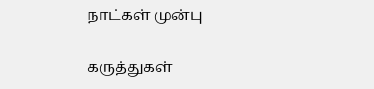நாட்கள் முன்பு

கருத்துகள்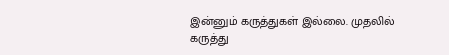இன்னும் கருத்துகள் இல்லை. முதலில் கருத்து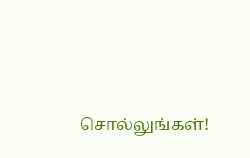சொல்லுங்கள்!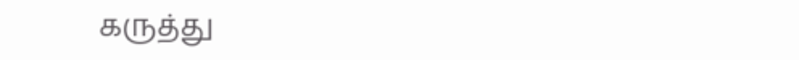கருத்து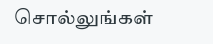சொல்லுங்கள்